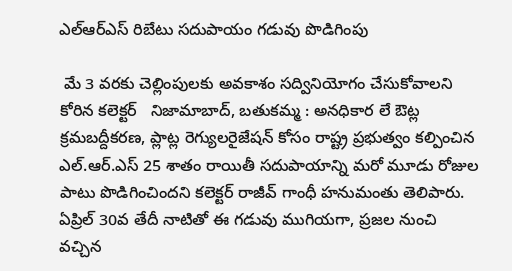ఎల్ఆర్ఎస్ రిబేటు సదుపాయం గడువు పొడిగింపు

 మే 3 వరకు చెల్లింపులకు అవకాశం సద్వినియోగం చేసుకోవాలని కోరిన కలెక్టర్   నిజామాబాద్, బతుకమ్మ : అనధికార లే ఔట్ల క్రమబద్దీకరణ, ప్లాట్ల రెగ్యులరైజేషన్ కోసం రాష్ట్ర ప్రభుత్వం కల్పించిన ఎల్.ఆర్.ఎస్ 25 శాతం రాయితీ సదుపాయాన్ని మరో మూడు రోజుల పాటు పొడిగించిందని కలెక్టర్ రాజీవ్ గాంధీ హనుమంతు తెలిపారు. ఏప్రిల్ 30వ తేదీ నాటితో ఈ గడువు ముగియగా, ప్రజల నుంచి వచ్చిన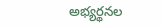అభ్యర్థనల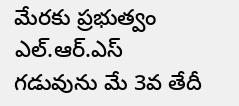మేరకు ప్రభుత్వం ఎల్.ఆర్.ఎస్ గడువును మే 3వ తేదీ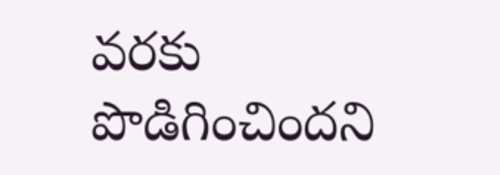వరకు పొడిగించిందని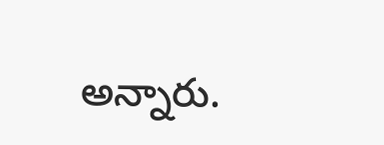అన్నారు.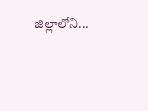జిల్లాలోని...